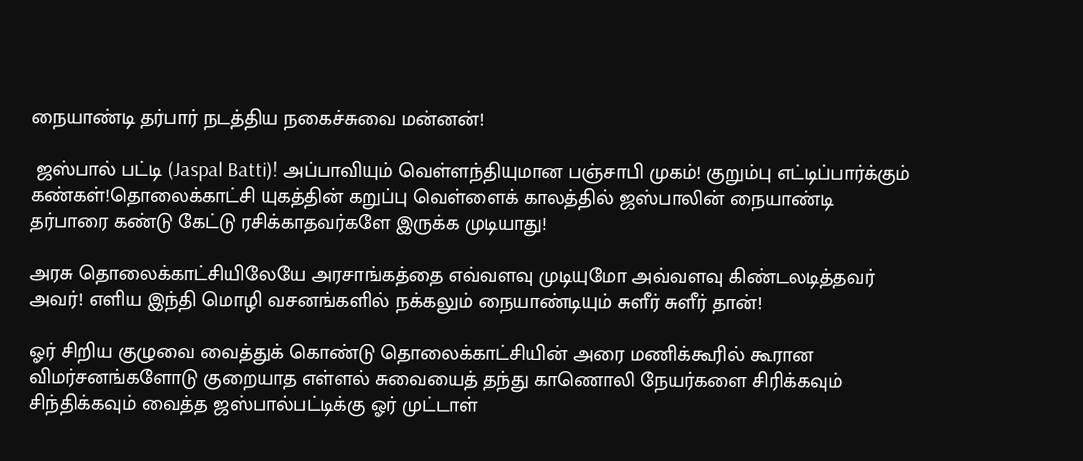நையாண்டி தர்பார் நடத்திய நகைச்சுவை மன்னன்!

 ஜஸ்பால் பட்டி (Jaspal Batti)! அப்பாவியும் வெள்ளந்தியுமான பஞ்சாபி முகம்! குறும்பு எட்டிப்பார்க்கும் கண்கள்!தொலைக்காட்சி யுகத்தின் கறுப்பு வெள்ளைக் காலத்தில் ஜஸ்பாலின் நையாண்டி தர்பாரை கண்டு கேட்டு ரசிக்காதவர்களே இருக்க முடியாது!

அரசு தொலைக்காட்சியிலேயே அரசாங்கத்தை எவ்வளவு முடியுமோ அவ்வளவு கிண்டலடித்தவர் அவர்! எளிய இந்தி மொழி வசனங்களில் நக்கலும் நையாண்டியும் சுளீர் சுளீர் தான்!

ஓர் சிறிய குழுவை வைத்துக் கொண்டு தொலைக்காட்சியின் அரை மணிக்கூரில் கூரான விமர்சனங்களோடு குறையாத எள்ளல் சுவையைத் தந்து காணொலி நேயர்களை சிரிக்கவும் சிந்திக்கவும் வைத்த ஜஸ்பால்பட்டிக்கு ஓர் முட்டாள்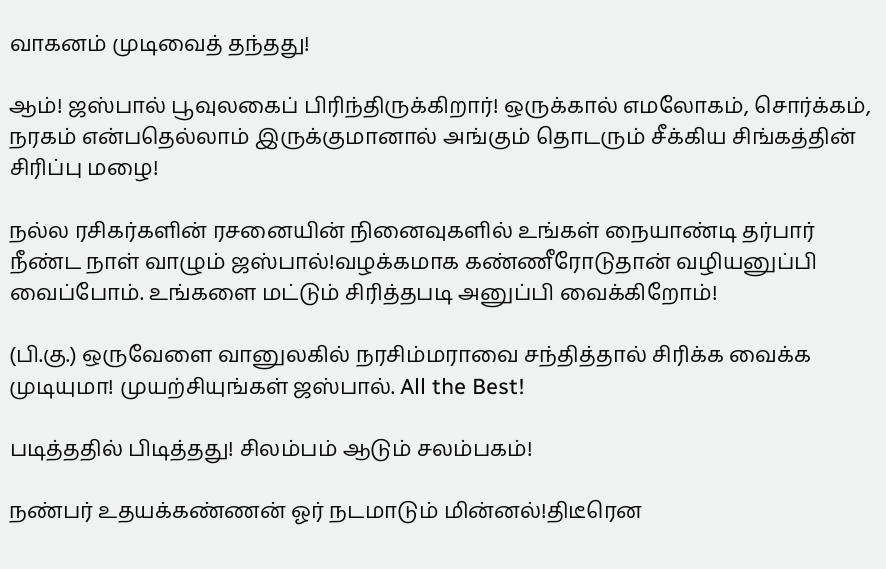வாகனம் முடிவைத் தந்தது!

ஆம்! ஜஸ்பால் பூவுலகைப் பிரிந்திருக்கிறார்! ஒருக்கால் எமலோகம், சொர்க்கம், நரகம் என்பதெல்லாம் இருக்குமானால் அங்கும் தொடரும் சீக்கிய சிங்கத்தின் சிரிப்பு மழை!

நல்ல ரசிகர்களின் ரசனையின் நினைவுகளில் உங்கள் நையாண்டி தர்பார் நீண்ட நாள் வாழும் ஜஸ்பால்!வழக்கமாக கண்ணீரோடுதான் வழியனுப்பி வைப்போம். உங்களை மட்டும் சிரித்தபடி அனுப்பி வைக்கிறோம்!

(பி.கு.) ஒருவேளை வானுலகில் நரசிம்மராவை சந்தித்தால் சிரிக்க வைக்க முடியுமா! முயற்சியுங்கள் ஜஸ்பால். All the Best!

படித்ததில் பிடித்தது! சிலம்பம் ஆடும் சலம்பகம்!

நண்பர் உதயக்கண்ணன் ஓர் நடமாடும் மின்னல்!திடீரென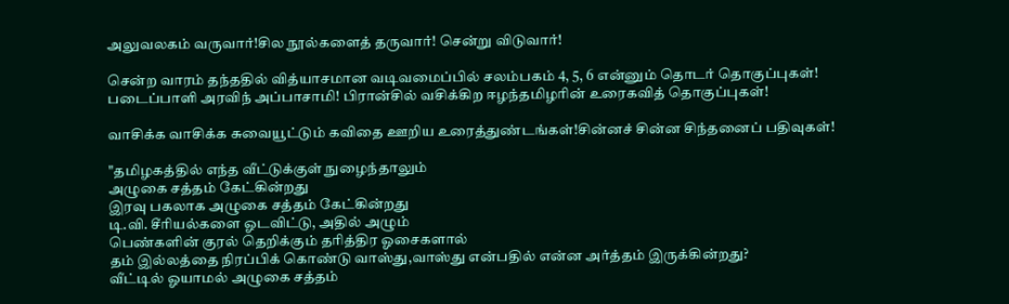அலுவலகம் வருவார்!சில நூல்களைத் தருவார்! சென்று விடுவார்!

சென்ற வாரம் தந்ததில் வித்யாசமான வடிவமைப்பில் சலம்பகம் 4, 5, 6 என்னும் தொடர் தொகுப்புகள்! படைப்பாளி அரவிந் அப்பாசாமி! பிரான்சில் வசிக்கிற ஈழந்தமிழரின் உரைகவித் தொகுப்புகள்!

வாசிக்க வாசிக்க சுவையூட்டும் கவிதை ஊறிய உரைத்துண்டங்கள்!சின்னச் சின்ன சிந்தனைப் பதிவுகள்!

"தமிழகத்தில் எந்த வீட்டுக்குள் நுழைந்தாலும்
அழுகை சத்தம் கேட்கின்றது
இரவு பகலாக அழுகை சத்தம் கேட்கின்றது
டி.வி. சீரியல்களை ஓடவிட்டு, அதில் அழும்
பெண்களின் குரல் தெறிக்கும் தரித்திர ஓசைகளால்
தம் இல்லத்தை நிரப்பிக் கொண்டு வாஸ்து,வாஸ்து என்பதில் என்ன அர்த்தம் இருக்கின்றது?
வீட்டில் ஓயாமல் அழுகை சத்தம்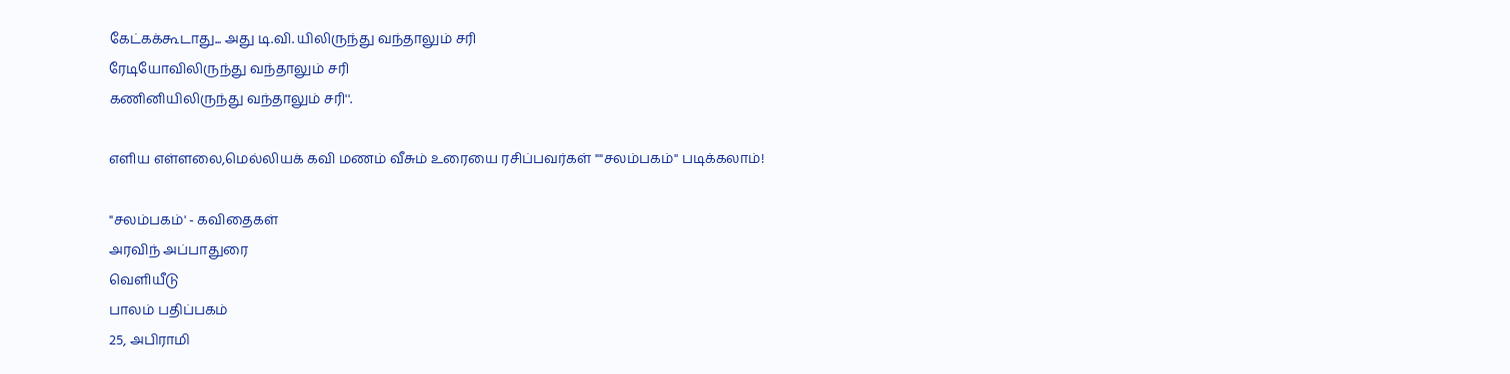கேட்கக்கூடாது... அது டி.வி. யிலிருந்து வந்தாலும் சரி
ரேடியோவிலிருந்து வந்தாலும் சரி
கணினியிலிருந்து வந்தாலும் சரி''.

எளிய எள்ளலை,மெல்லியக் கவி மணம் வீசும் உரையை ரசிப்பவர்கள் ""சலம்பகம்'' படிக்கலாம்!

"சலம்பகம்' - கவிதைகள்
அரவிந் அப்பாதுரை
வெளியீடு
பாலம் பதிப்பகம்
25, அபிராமி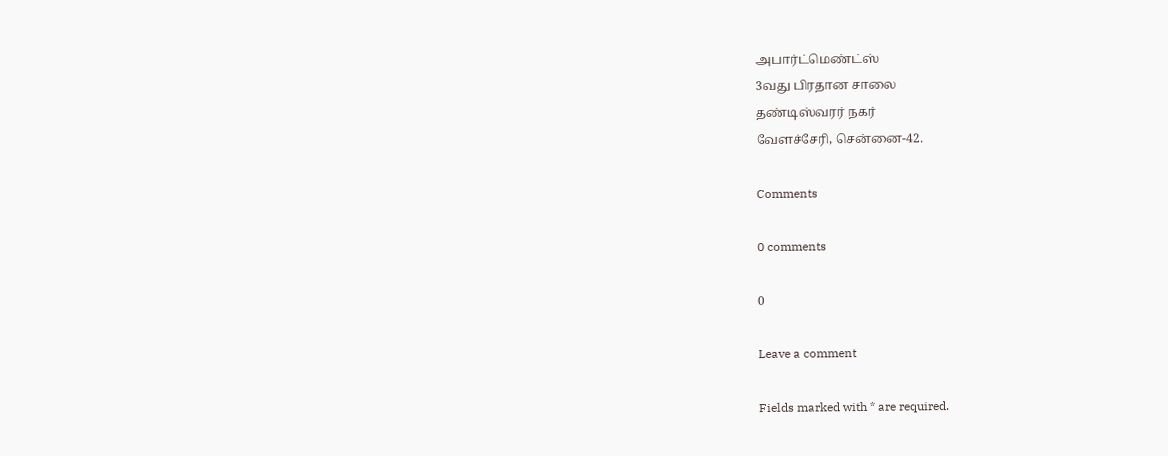அபார்ட்மெண்ட்ஸ்
3வது பிரதான சாலை
தண்டிஸ்வரர் நகர்
வேளச்சேரி, சென்னை-42.

Comments

0 comments

0

Leave a comment

Fields marked with * are required.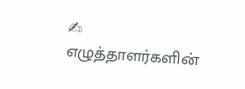✍ எழுத்தாளர்களின்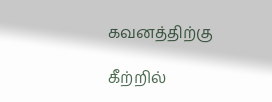கவனத்திற்கு

கீற்றில்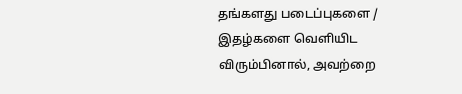தங்களது படைப்புகளை / இதழ்களை வெளியிட விரும்பினால், அவற்றை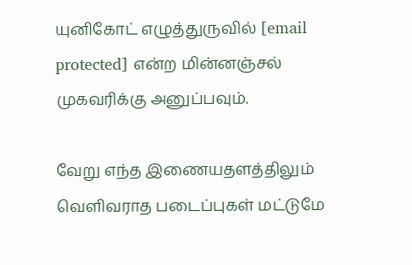யுனிகோட் எழுத்துருவில் [email protected] என்ற மின்னஞ்சல் முகவரிக்கு அனுப்பவும்.

வேறு எந்த இணையதளத்திலும் வெளிவராத படைப்புகள் மட்டுமே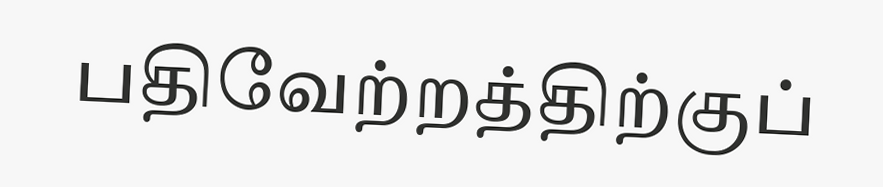பதிவேற்றத்திற்குப்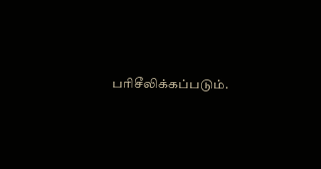பரிசீலிக்கப்படும்.